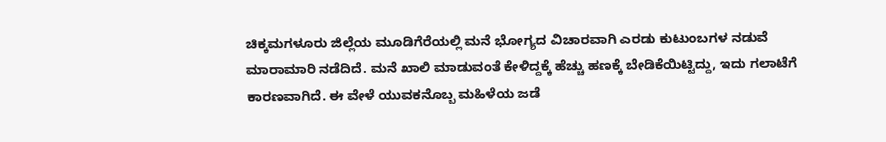ಚಿಕ್ಕಮಗಳೂರು ಜಿಲ್ಲೆಯ ಮೂಡಿಗೆರೆಯಲ್ಲಿ ಮನೆ ಭೋಗ್ಯದ ವಿಚಾರವಾಗಿ ಎರಡು ಕುಟುಂಬಗಳ ನಡುವೆ ಮಾರಾಮಾರಿ ನಡೆದಿದೆ. ಮನೆ ಖಾಲಿ ಮಾಡುವಂತೆ ಕೇಳಿದ್ದಕ್ಕೆ ಹೆಚ್ಚು ಹಣಕ್ಕೆ ಬೇಡಿಕೆಯಿಟ್ಟಿದ್ದು, ಇದು ಗಲಾಟೆಗೆ ಕಾರಣವಾಗಿದೆ. ಈ ವೇಳೆ ಯುವಕನೊಬ್ಬ ಮಹಿಳೆಯ ಜಡೆ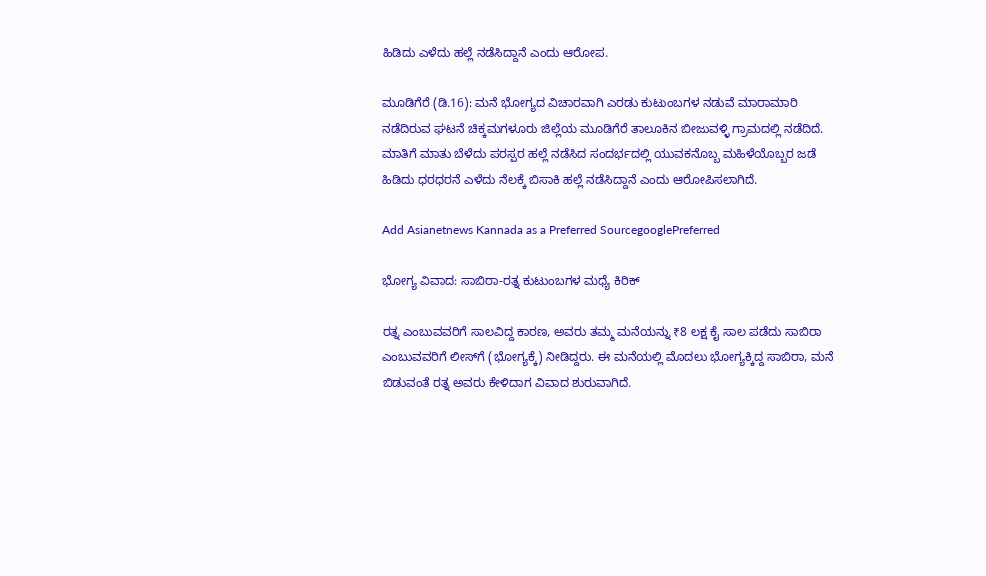ಹಿಡಿದು ಎಳೆದು ಹಲ್ಲೆ ನಡೆಸಿದ್ದಾನೆ ಎಂದು ಆರೋಪ.

ಮೂಡಿಗೆರೆ (ಡಿ.16): ಮನೆ ಭೋಗ್ಯದ ವಿಚಾರವಾಗಿ ಎರಡು ಕುಟುಂಬಗಳ ನಡುವೆ ಮಾರಾಮಾರಿ ನಡೆದಿರುವ ಘಟನೆ ಚಿಕ್ಕಮಗಳೂರು ಜಿಲ್ಲೆಯ ಮೂಡಿಗೆರೆ ತಾಲೂಕಿನ ಬೀಜುವಳ್ಳಿ ಗ್ರಾಮದಲ್ಲಿ ನಡೆದಿದೆ. ಮಾತಿಗೆ ಮಾತು ಬೆಳೆದು ಪರಸ್ಪರ ಹಲ್ಲೆ ನಡೆಸಿದ ಸಂದರ್ಭದಲ್ಲಿ ಯುವಕನೊಬ್ಬ ಮಹಿಳೆಯೊಬ್ಬರ ಜಡೆ ಹಿಡಿದು ಧರಧರನೆ ಎಳೆದು ನೆಲಕ್ಕೆ ಬಿಸಾಕಿ ಹಲ್ಲೆ ನಡೆಸಿದ್ದಾನೆ ಎಂದು ಆರೋಪಿಸಲಾಗಿದೆ.

Add Asianetnews Kannada as a Preferred SourcegooglePreferred

ಭೋಗ್ಯ ವಿವಾದ: ಸಾಬಿರಾ-ರತ್ನ ಕುಟುಂಬಗಳ ಮಧ್ಯೆ ಕಿರಿಕ್

ರತ್ನ ಎಂಬುವವರಿಗೆ ಸಾಲವಿದ್ದ ಕಾರಣ, ಅವರು ತಮ್ಮ ಮನೆಯನ್ನು ₹8 ಲಕ್ಷ ಕೈ ಸಾಲ ಪಡೆದು ಸಾಬಿರಾ ಎಂಬುವವರಿಗೆ ಲೀಸ್‌ಗೆ (ಭೋಗ್ಯಕ್ಕೆ) ನೀಡಿದ್ದರು. ಈ ಮನೆಯಲ್ಲಿ ಮೊದಲು ಭೋಗ್ಯಕ್ಕಿದ್ದ ಸಾಬಿರಾ, ಮನೆ ಬಿಡುವಂತೆ ರತ್ನ ಅವರು ಕೇಳಿದಾಗ ವಿವಾದ ಶುರುವಾಗಿದೆ.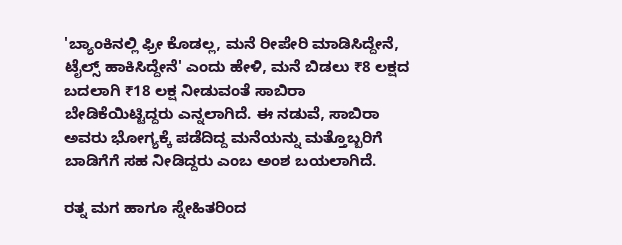'ಬ್ಯಾಂಕಿನಲ್ಲಿ ಫ್ರೀ ಕೊಡಲ್ಲ, ಮನೆ ರೀಪೇರಿ ಮಾಡಿಸಿದ್ದೇನೆ, ಟೈಲ್ಸ್ ಹಾಕಿಸಿದ್ದೇನೆ' ಎಂದು ಹೇಳಿ, ಮನೆ ಬಿಡಲು ₹8 ಲಕ್ಷದ ಬದಲಾಗಿ ₹18 ಲಕ್ಷ ನೀಡುವಂತೆ ಸಾಬಿರಾ ಬೇಡಿಕೆಯಿಟ್ಟಿದ್ದರು ಎನ್ನಲಾಗಿದೆ. ಈ ನಡುವೆ, ಸಾಬಿರಾ ಅವರು ಭೋಗ್ಯಕ್ಕೆ ಪಡೆದಿದ್ದ ಮನೆಯನ್ನು ಮತ್ತೊಬ್ಬರಿಗೆ ಬಾಡಿಗೆಗೆ ಸಹ ನೀಡಿದ್ದರು ಎಂಬ ಅಂಶ ಬಯಲಾಗಿದೆ.

ರತ್ನ ಮಗ ಹಾಗೂ ಸ್ನೇಹಿತರಿಂದ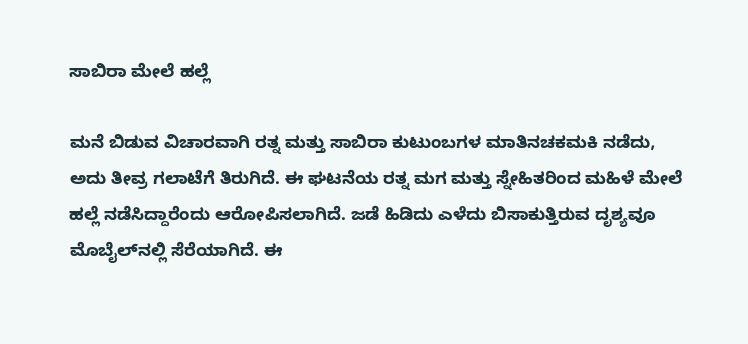ಸಾಬಿರಾ ಮೇಲೆ‌ ಹಲ್ಲೆ

ಮನೆ ಬಿಡುವ ವಿಚಾರವಾಗಿ ರತ್ನ ಮತ್ತು ಸಾಬಿರಾ ಕುಟುಂಬಗಳ ಮಾತಿನಚಕಮಕಿ ನಡೆದು, ಅದು ತೀವ್ರ ಗಲಾಟೆಗೆ ತಿರುಗಿದೆ. ಈ ಘಟನೆಯ ರತ್ನ ಮಗ ಮತ್ತು ಸ್ನೇಹಿತರಿಂದ ಮಹಿಳೆ ಮೇಲೆ ಹಲ್ಲೆ ನಡೆಸಿದ್ದಾರೆಂದು ಆರೋಪಿಸಲಾಗಿದೆ. ಜಡೆ ಹಿಡಿದು ಎಳೆದು ಬಿಸಾಕುತ್ತಿರುವ ದೃಶ್ಯವೂ ಮೊಬೈಲ್‌ನಲ್ಲಿ ಸೆರೆಯಾಗಿದೆ. ಈ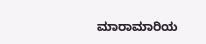ಮಾರಾಮಾರಿಯ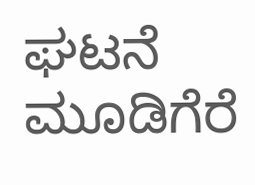ಘಟನೆ ಮೂಡಿಗೆರೆ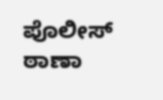ಪೊಲೀಸ್ ಠಾಣಾ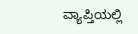ವ್ಯಾಪ್ತಿಯಲ್ಲಿ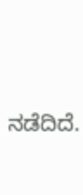ನಡೆದಿದೆ.